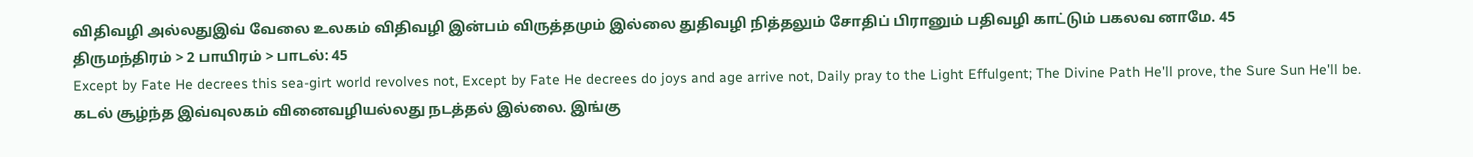விதிவழி அல்லதுஇவ் வேலை உலகம் விதிவழி இன்பம் விருத்தமும் இல்லை துதிவழி நித்தலும் சோதிப் பிரானும் பதிவழி காட்டும் பகலவ னாமே. 45
திருமந்திரம் > 2 பாயிரம் > பாடல்: 45
Except by Fate He decrees this sea-girt world revolves not, Except by Fate He decrees do joys and age arrive not, Daily pray to the Light Effulgent; The Divine Path He'll prove, the Sure Sun He'll be.
கடல் சூழ்ந்த இவ்வுலகம் வினைவழியல்லது நடத்தல் இல்லை. இங்கு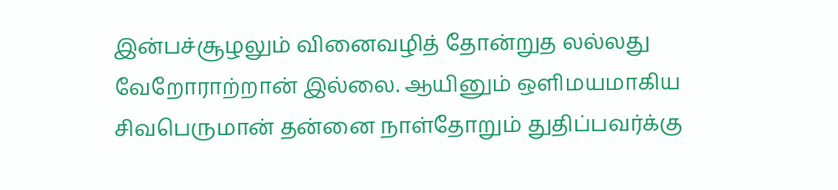இன்பச்சூழலும் வினைவழித் தோன்றுத லல்லது வேறோராற்றான் இல்லை. ஆயினும் ஒளிமயமாகிய சிவபெருமான் தன்னை நாள்தோறும் துதிப்பவர்க்கு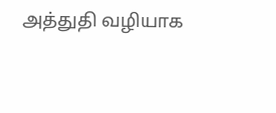அத்துதி வழியாக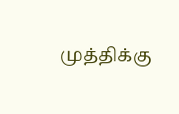முத்திக்கு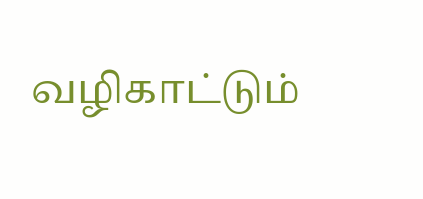வழிகாட்டும்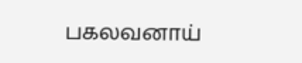பகலவனாய்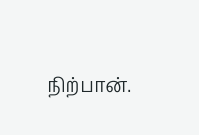நிற்பான்.